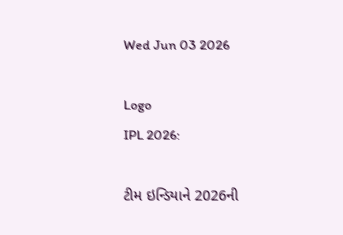Wed Jun 03 2026

Logo
IPL 2026:

ટીમ ઇન્ડિયાને 2026ની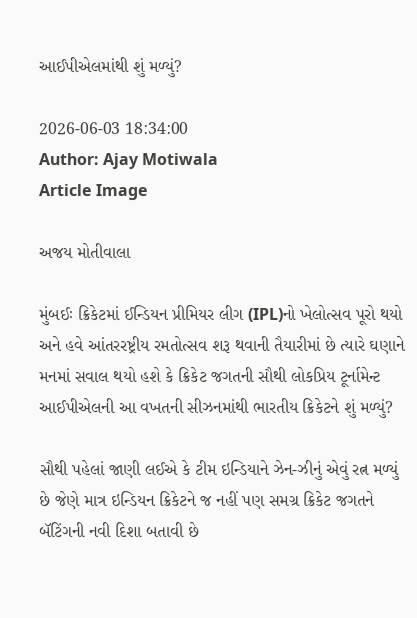આઈપીએલમાંથી શું મળ્યું?

2026-06-03 18:34:00
Author: Ajay Motiwala
Article Image

અજય મોતીવાલા

મુંબઈઃ ક્રિકેટમાં ઈન્ડિયન પ્રીમિયર લીગ (IPL)નો ખેલોત્સવ પૂરો થયો અને હવે આંતરરષ્ટ્રીય રમતોત્સવ શરૂ થવાની તૈયારીમાં છે ત્યારે ઘણાને મનમાં સવાલ થયો હશે કે ક્રિકેટ જગતની સૌથી લોકપ્રિય ટૂર્નામેન્ટ આઈપીએલની આ વખતની સીઝનમાંથી ભારતીય ક્રિકેટને શું મળ્યું?

સૌથી પહેલાં જાણી લઈએ કે ટીમ ઇન્ડિયાને ઝેન-ઝીનું એવું રત્ન મળ્યું છે જેણે માત્ર ઇન્ડિયન ક્રિકેટને જ નહીં પણ સમગ્ર ક્રિકેટ જગતને બૅટિંગની નવી દિશા બતાવી છે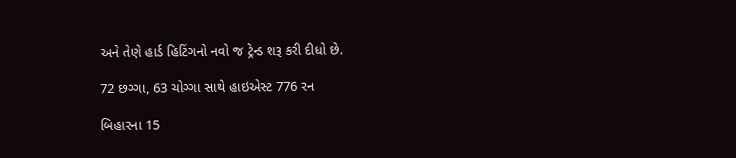અને તેણે હાર્ડ હિટિંગનો નવો જ ટ્રેન્ડ શરૂ કરી દીધો છે.

72 છગ્ગા, 63 ચોગ્ગા સાથે હાઇએસ્ટ 776 રન

બિહારના 15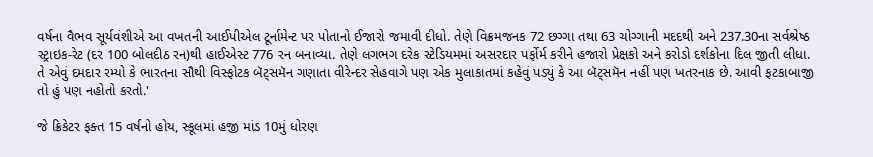વર્ષના વૈભવ સૂર્યવંશીએ આ વખતની આઈપીએલ ટૂર્નામેન્ટ પર પોતાનો ઈજારો જમાવી દીધો. તેણે વિક્રમજનક 72 છગ્ગા તથા 63 ચોગ્ગાની મદદથી અને 237.30ના સર્વશ્રેષ્ઠ સ્ટ્રાઇક-રેટ (દર 100 બોલદીઠ રન)થી હાઈએસ્ટ 776 રન બનાવ્યા. તેણે લગભગ દરેક સ્ટેડિયમમાં અસરદાર પર્ફોર્મ કરીને હજારો પ્રેક્ષકો અને કરોડો દર્શકોના દિલ જીતી લીધા. તે એવું દમદાર રમ્યો કે ભારતના સૌથી વિસ્ફોટક બૅટ્સમૅન ગણાતા વીરેન્દર સેહવાગે પણ એક મુલાકાતમાં કહેવું પડ્યું કે આ બૅટ્સમૅન નહીં પણ ખતરનાક છે. આવી ફટકાબાજી તો હું પણ નહોતો કરતો.'

જે ક્રિકેટર ફક્ત 15 વર્ષનો હોય, સ્કૂલમાં હજી માંડ 10મું ધોરણ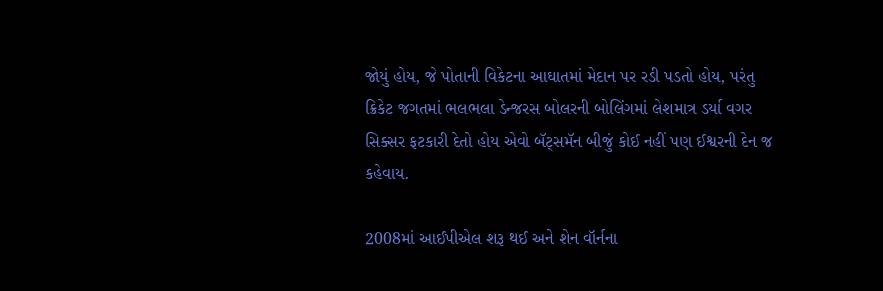જોયું હોય, જે પોતાની વિકેટના આઘાતમાં મેદાન પર રડી પડતો હોય, પરંતુ ક્રિકેટ જગતમાં ભલભલા ડેન્જરસ બોલરની બોલિંગમાં લેશમાત્ર ડર્યા વગર સિક્સર ફટકારી દેતો હોય એવો બૅટ્સમૅન બીજું કોઈ નહીં પણ ઈશ્વરની દેન જ કહેવાય.

2008માં આઈપીએલ શરૂ થઈ અને શેન વૉર્નના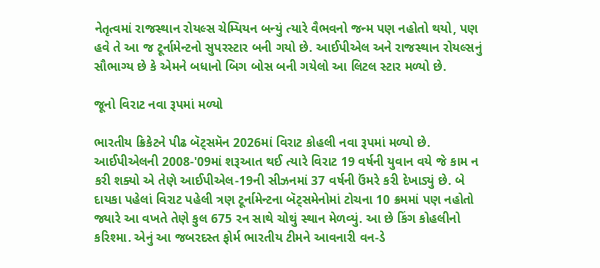નેતૃત્વમાં રાજસ્થાન રોયલ્સ ચેમ્પિયન બન્યું ત્યારે વૈભવનો જન્મ પણ નહોતો થયો, પણ હવે તે આ જ ટૂર્નામેન્ટનો સુપરસ્ટાર બની ગયો છે. આઈપીએલ અને રાજસ્થાન રોયલ્સનું સૌભાગ્ય છે કે એમને બધાનો બિગ બોસ બની ગયેલો આ લિટલ સ્ટાર મળ્યો છે.

જૂનો વિરાટ નવા રૂપમાં મળ્યો

ભારતીય ક્રિકેટને પીઢ બૅટ્સમૅન 2026માં વિરાટ કોહલી નવા રૂપમાં મળ્યો છે. આઈપીએલની 2008-'09માં શરૂઆત થઈ ત્યારે વિરાટ 19 વર્ષની યુવાન વયે જે કામ ન કરી શક્યો એ તેણે આઈપીએલ-19ની સીઝનમાં 37 વર્ષની ઉંમરે કરી દેખાડ્યું છે. બે દાયકા પહેલાં વિરાટ પહેલી ત્રણ ટૂર્નામેન્ટના બૅટ્સમેનોમાં ટોચના 10 ક્રમમાં પણ નહોતો જ્યારે આ વખતે તેણે કુલ 675 રન સાથે ચોથું સ્થાન મેળવ્યું. આ છે કિંગ કોહલીનો કરિશ્મા. એનું આ જબરદસ્ત ફોર્મ ભારતીય ટીમને આવનારી વન-ડે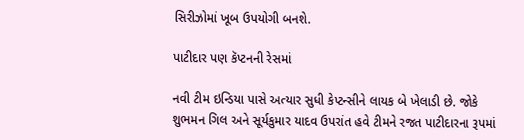સિરીઝોમાં ખૂબ ઉપયોગી બનશે.

પાટીદાર પણ કૅપ્ટનની રેસમાં

નવી ટીમ ઇન્ડિયા પાસે અત્યાર સુધી કેપ્ટન્સીને લાયક બે ખેલાડી છે. જોકે શુભમન ગિલ અને સૂર્યકુમાર યાદવ ઉપરાંત હવે ટીમને રજત પાટીદારના રૂપમાં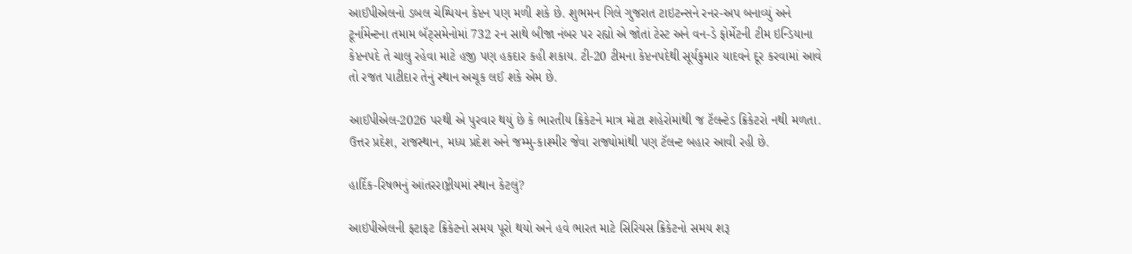આઈપીએલનો ડબલ ચેમ્પિયન કેપ્ટન પણ મળી શકે છે. શુભમન ગિલે ગુજરાત ટાઇટન્સને રનર-અપ બનાવ્યું અને ટૂર્નામેન્ટના તમામ બૅટ્સમેનોમાં 732 રન સાથે બીજા નંબર પર રહ્યો એ જોતાં ટેસ્ટ અને વન-ડે ફોર્મેટની ટીમ ઇન્ડિયાના કેપ્ટનપદે તે ચાલુ રહેવા માટે હજી પણ હકદાર કહી શકાય. ટી-20 ટીમના કેપ્ટનપદેથી સૂર્યકુમાર યાદવને દૂર કરવામાં આવે તો રજત પાટીદાર તેનું સ્થાન અચૂક લઈ શકે એમ છે.

આઈપીએલ-2026 પરથી એ પુરવાર થયું છે કે ભારતીય ક્રિકેટને માત્ર મોટા શહેરોમાંથી જ ટૅલન્ટેડ ક્રિકેટરો નથી મળતા. ઉત્તર પ્રદેશ, રાજસ્થાન, મધ્ય પ્રદેશ અને જમ્મુ-કાશ્મીર જેવા રાજ્યોમાંથી પણ ટૅલન્ટ બહાર આવી રહી છે.

હાર્દિક-રિષભનું આંતરરાષ્ટ્રીયમાં સ્થાન કેટલું?

આઇપીએલની ફટાફટ ક્રિકેટનો સમય પૂરો થયો અને હવે ભારત માટે સિરિયસ ક્રિકેટનો સમય શરૂ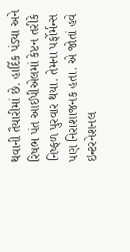થવાની તૈયારીમાં છે. હાર્દિક પંડ્યા અને રિષભ પંત આઈપીએલમાં કેપ્ટન તરીકે નિષ્ફળ પુરવાર થયા. તેમના પર્ફોર્મન્સ પણ નિરાશાજનક હતા. એ જોતાં હવે ઇન્ટરનેશનલ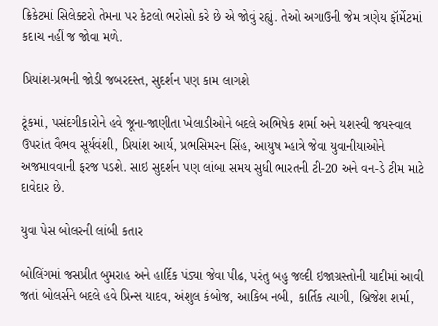ક્રિકેટમાં સિલેક્ટરો તેમના પર કેટલો ભરોસો કરે છે એ જોવું રહ્યું. તેઓ અગાઉની જેમ ત્રણેય ફૉર્મેટમાં કદાચ નહીં જ જોવા મળે.

પ્રિયાંશ-પ્રભની જોડી જબરદસ્ત, સુદર્શન પણ કામ લાગશે

ટૂંકમાં, પસંદગીકારોને હવે જૂના-જાણીતા ખેલાડીઓને બદલે અભિષેક શર્મા અને યશસ્વી જયસ્વાલ ઉપરાંત વૈભવ સૂર્યવંશી, પ્રિયાંશ આર્ય, પ્રભસિમરન સિંહ, આયુષ મ્હાત્રે જેવા યુવાનીયાઓને અજમાવવાની ફરજ પડશે. સાઇ સુદર્શન પણ લાંબા સમય સુધી ભારતની ટી-20 અને વન-ડે ટીમ માટે દાવેદાર છે.

યુવા પેસ બોલરની લાંબી કતાર

બોલિંગમાં જસપ્રીત બુમરાહ અને હાર્દિક પંડ્યા જેવા પીઢ, પરંતુ બહુ જલ્દી ઇજાગ્રસ્તોની યાદીમાં આવી જતાં બોલર્સને બદલે હવે પ્રિન્સ યાદવ, અંશુલ કંબોજ, આકિબ નબી, કાર્તિક ત્યાગી, બ્રિજેશ શર્મા,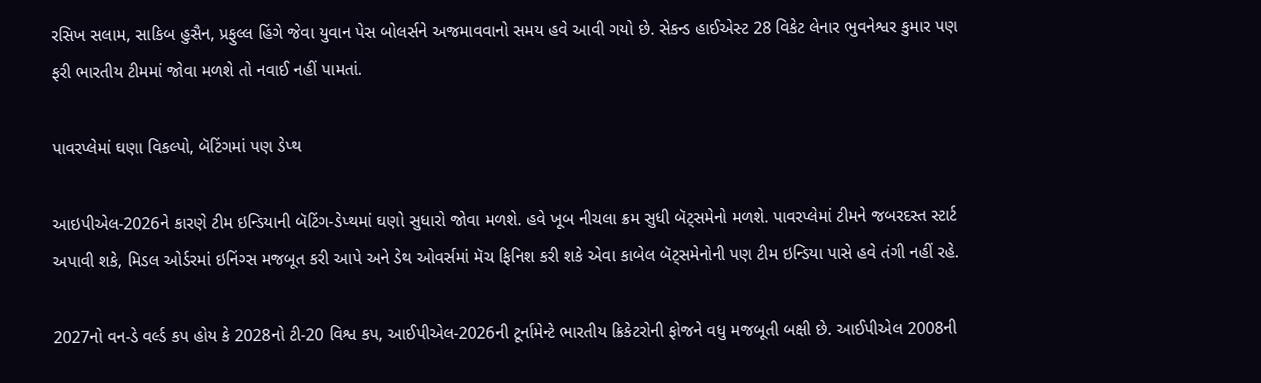રસિખ સલામ, સાકિબ હુસૈન, પ્રફુલ્લ હિંગે જેવા યુવાન પેસ બોલર્સને અજમાવવાનો સમય હવે આવી ગયો છે. સેકન્ડ હાઈએસ્ટ 28 વિકેટ લેનાર ભુવનેશ્વર કુમાર પણ ફરી ભારતીય ટીમમાં જોવા મળશે તો નવાઈ નહીં પામતાં.

પાવરપ્લેમાં ઘણા વિકલ્પો, બૅટિંગમાં પણ ડેપ્થ

આઇપીએલ-2026ને કારણે ટીમ ઇન્ડિયાની બૅટિંગ-ડેપ્થમાં ઘણો સુધારો જોવા મળશે. હવે ખૂબ નીચલા ક્રમ સુધી બૅટ્સમેનો મળશે. પાવરપ્લેમાં ટીમને જબરદસ્ત સ્ટાર્ટ અપાવી શકે, મિડલ ઓર્ડરમાં ઇનિંગ્સ મજબૂત કરી આપે અને ડેથ ઓવર્સમાં મૅચ ફિનિશ કરી શકે એવા કાબેલ બૅટ્સમેનોની પણ ટીમ ઇન્ડિયા પાસે હવે તંગી નહીં રહે.

2027નો વન-ડે વર્લ્ડ કપ હોય કે 2028નો ટી-20 વિશ્વ કપ, આઈપીએલ-2026ની ટૂર્નામેન્ટે ભારતીય ક્રિકેટરોની ફોજને વધુ મજબૂતી બક્ષી છે. આઈપીએલ 2008ની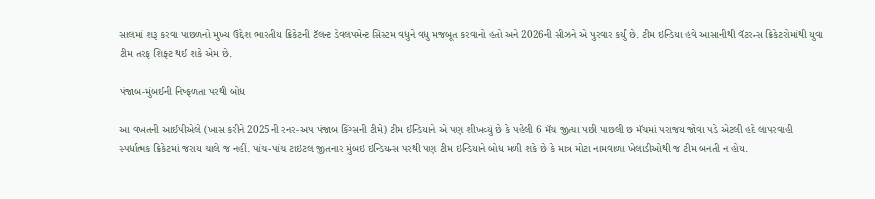સાલમાં શરૂ કરવા પાછળનો મુખ્ય ઉદ્દેશ ભારતીય ક્રિકેટની ટૅલન્ટ ડેવલપમેન્ટ સિસ્ટમ વધુને વધુ મજબૂત કરવાનો હતો અને 2026ની સીઝને એ પુરવાર કર્યું છે. ટીમ ઇન્ડિયા હવે આસાનીથી વૅટરન્સ ક્રિકેટરોમાંથી યુવા ટીમ તરફ શિફ્ટ થઈ શકે એમ છે.

પંજાબ-મુંબઈની નિષ્ફળતા પરથી બોધ

આ વખતની આઈપીએલે (ખાસ કરીને 2025ની રનર-અપ પંજાબ કિંગ્સની ટીમે) ટીમ ઈન્ડિયાને એ પણ શીખવ્યું છે કે પહેલી 6 મૅચ જીત્યા પછી પાછલી છ મૅચમાં પરાજય જોવા પડે એટલી હદે લાપરવાહી સ્પર્ધાત્મક ક્રિકેટમાં જરાય ચાલે જ નહીં. પાંચ-પાંચ ટાઇટલ જીતનાર મુંબઇ ઇન્ડિયન્સ પરથી પણ ટીમ ઇન્ડિયાને બોધ મળી શકે છે કે માત્ર મોટા નામવાળા ખેલાડીઓથી જ ટીમ બનતી ન હોય.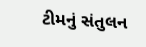ટીમનું સંતુલન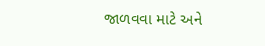જાળવવા માટે અને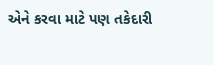એને કરવા માટે પણ તકેદારી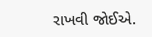રાખવી જોઈએ.